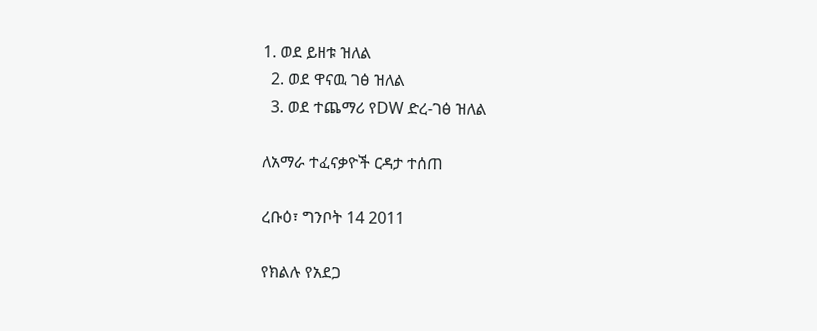1. ወደ ይዘቱ ዝለል
  2. ወደ ዋናዉ ገፅ ዝለል
  3. ወደ ተጨማሪ የDW ድረ-ገፅ ዝለል

ለአማራ ተፈናቃዮች ርዳታ ተሰጠ

ረቡዕ፣ ግንቦት 14 2011

የክልሉ የአደጋ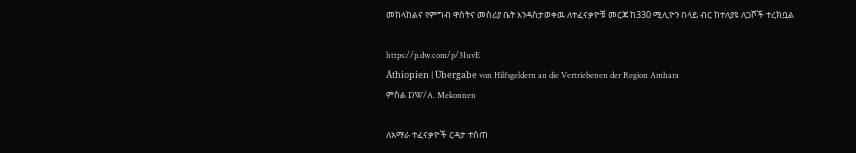መከላከልና የምግብ ዋስትና መስሪያ ቤት እንዳስታወቀዉ ለተፈናቃዮቹ መርጃ ከ330 ሚሊዮን በላይ ብር ከተለያዩ ለጋሾች ተረክቧል

https://p.dw.com/p/3IuvE
Äthiopien | Übergabe von Hilfsgeldern an die Vertriebenen der Region Amhara
ምስል DW/A. Mekonnen

ለአማራ ተፈናቃዮች ርዳታ ተሰጠ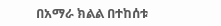በአማራ ክልል በተከሰቱ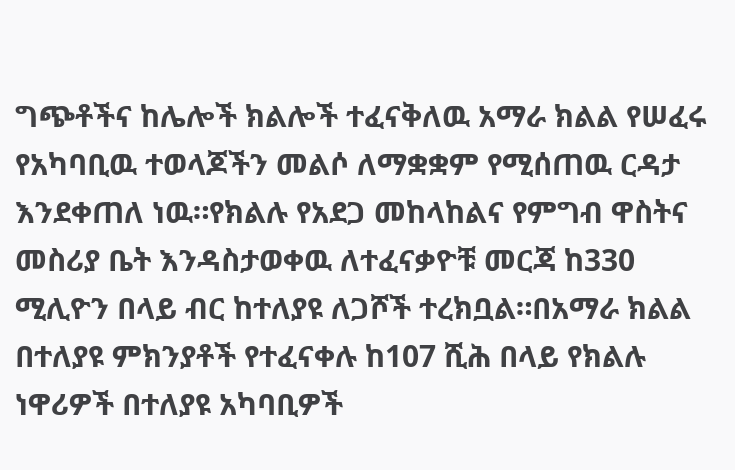ግጭቶችና ከሌሎች ክልሎች ተፈናቅለዉ አማራ ክልል የሠፈሩ የአካባቢዉ ተወላጆችን መልሶ ለማቋቋም የሚሰጠዉ ርዳታ እንደቀጠለ ነዉ።የክልሉ የአደጋ መከላከልና የምግብ ዋስትና መስሪያ ቤት እንዳስታወቀዉ ለተፈናቃዮቹ መርጃ ከ330 ሚሊዮን በላይ ብር ከተለያዩ ለጋሾች ተረክቧል።በአማራ ክልል በተለያዩ ምክንያቶች የተፈናቀሉ ከ107 ሺሕ በላይ የክልሉ ነዋሪዎች በተለያዩ አካባቢዎች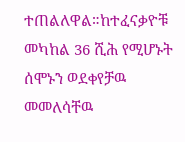ተጠልለዋል።ከተፈናቃዮቹ መካከል 36 ሺሕ የሚሆኑት ሰሞኑን ወደቀየቻዉ መመለሳቸዉ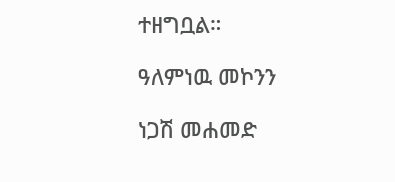ተዘግቧል።

ዓለምነዉ መኮንን

ነጋሽ መሐመድ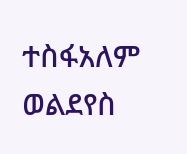ተስፋአለም ወልደየስ